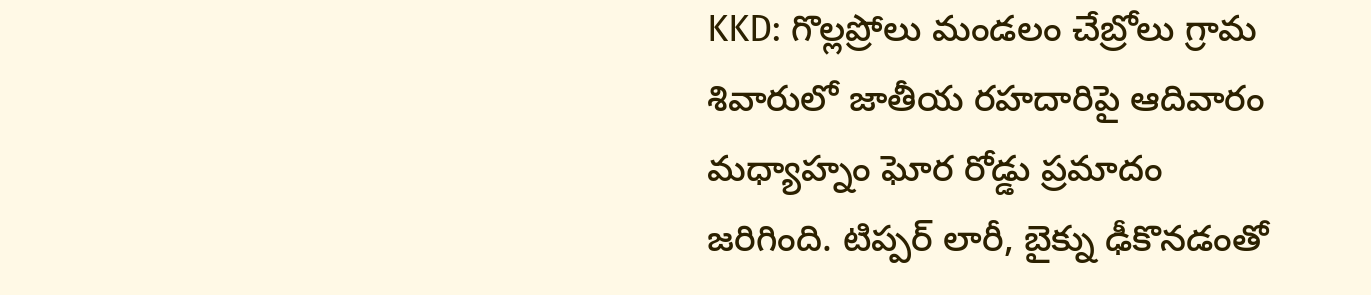KKD: గొల్లప్రోలు మండలం చేబ్రోలు గ్రామ శివారులో జాతీయ రహదారిపై ఆదివారం మధ్యాహ్నం ఘోర రోడ్డు ప్రమాదం జరిగింది. టిప్పర్ లారీ, బైక్ను ఢీకొనడంతో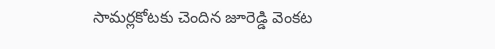సామర్లకోటకు చెందిన జూరెడ్డి వెంకట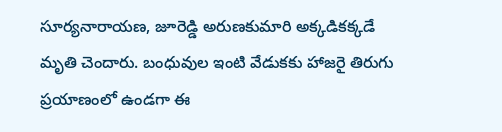సూర్యనారాయణ, జూరెడ్డి అరుణకుమారి అక్కడికక్కడే మృతి చెందారు. బంధువుల ఇంటి వేడుకకు హాజరై తిరుగు ప్రయాణంలో ఉండగా ఈ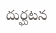దుర్ఘటన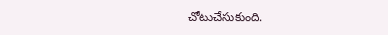చోటుచేసుకుంది.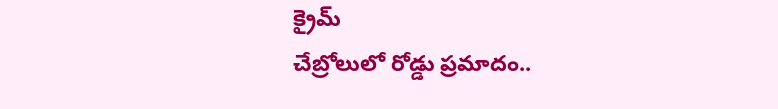క్రైమ్
చేబ్రోలులో రోడ్డు ప్రమాదం..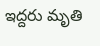ఇద్దరు మృతి